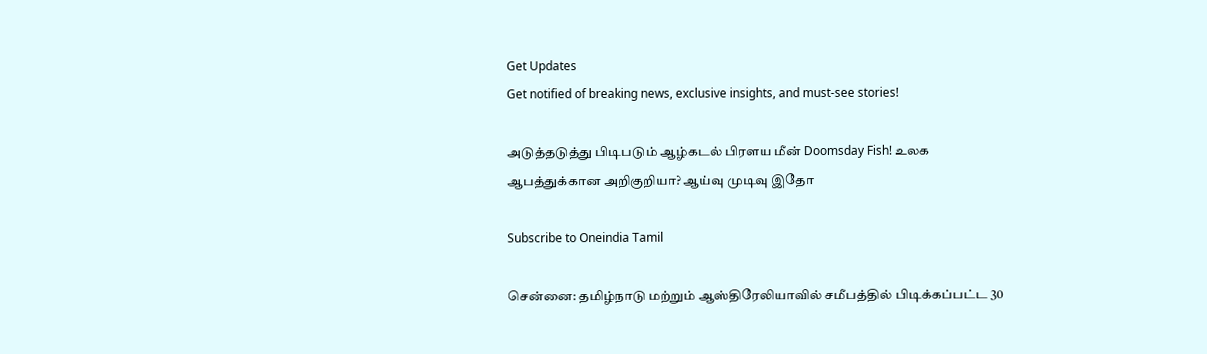Get Updates
Get notified of breaking news, exclusive insights, and must-see stories!

அடுத்தடுத்து பிடிபடும் ஆழ்கடல் பிரளய மீன் Doomsday Fish! உலக ஆபத்துக்கான அறிகுறியா? ஆய்வு முடிவு இதோ

Subscribe to Oneindia Tamil

சென்னை: தமிழ்நாடு மற்றும் ஆஸ்திரேலியாவில் சமீபத்தில் பிடிக்கப்பட்ட 30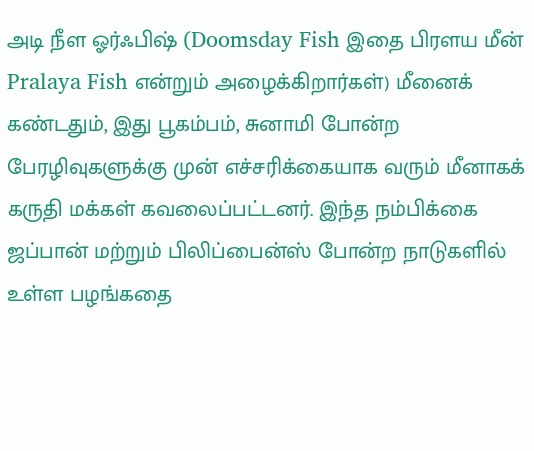அடி நீள ஓர்ஃபிஷ் (Doomsday Fish இதை பிரளய மீன் Pralaya Fish என்றும் அழைக்கிறார்கள்) மீனைக் கண்டதும், இது பூகம்பம், சுனாமி போன்ற பேரழிவுகளுக்கு முன் எச்சரிக்கையாக வரும் மீனாகக் கருதி மக்கள் கவலைப்பட்டனர். இந்த நம்பிக்கை ஜப்பான் மற்றும் பிலிப்பைன்ஸ் போன்ற நாடுகளில் உள்ள பழங்கதை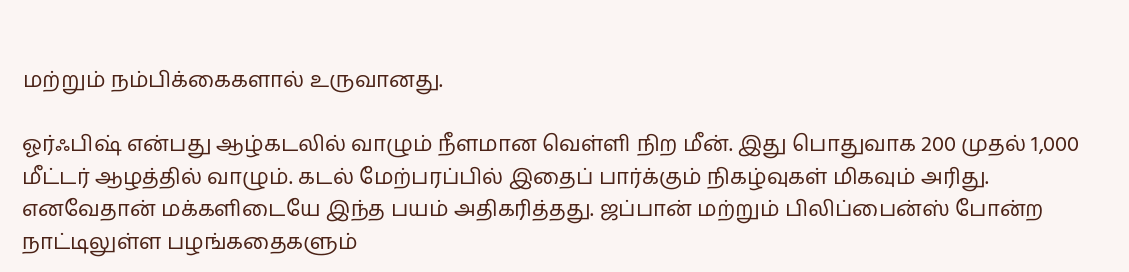மற்றும் நம்பிக்கைகளால் உருவானது.

ஓர்ஃபிஷ் என்பது ஆழ்கடலில் வாழும் நீளமான வெள்ளி நிற மீன். இது பொதுவாக 200 முதல் 1,000 மீட்டர் ஆழத்தில் வாழும். கடல் மேற்பரப்பில் இதைப் பார்க்கும் நிகழ்வுகள் மிகவும் அரிது. எனவேதான் மக்களிடையே இந்த பயம் அதிகரித்தது. ஜப்பான் மற்றும் பிலிப்பைன்ஸ் போன்ற நாட்டிலுள்ள பழங்கதைகளும்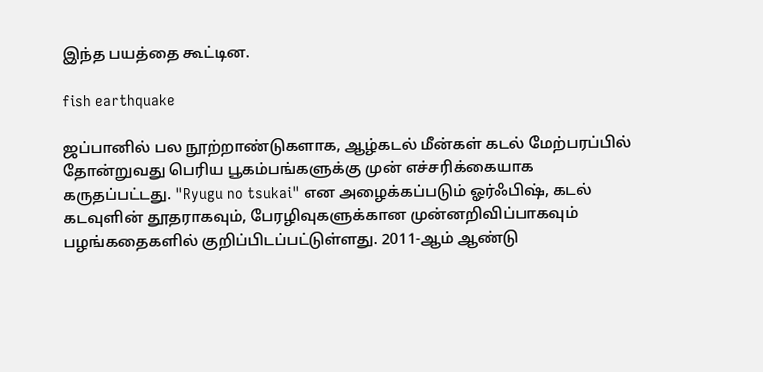இந்த பயத்தை கூட்டின.

fish earthquake

ஜப்பானில் பல நூற்றாண்டுகளாக, ஆழ்கடல் மீன்கள் கடல் மேற்பரப்பில் தோன்றுவது பெரிய பூகம்பங்களுக்கு முன் எச்சரிக்கையாக கருதப்பட்டது. "Ryugu no tsukai" என அழைக்கப்படும் ஓர்ஃபிஷ், கடல் கடவுளின் தூதராகவும், பேரழிவுகளுக்கான முன்னறிவிப்பாகவும் பழங்கதைகளில் குறிப்பிடப்பட்டுள்ளது. 2011-ஆம் ஆண்டு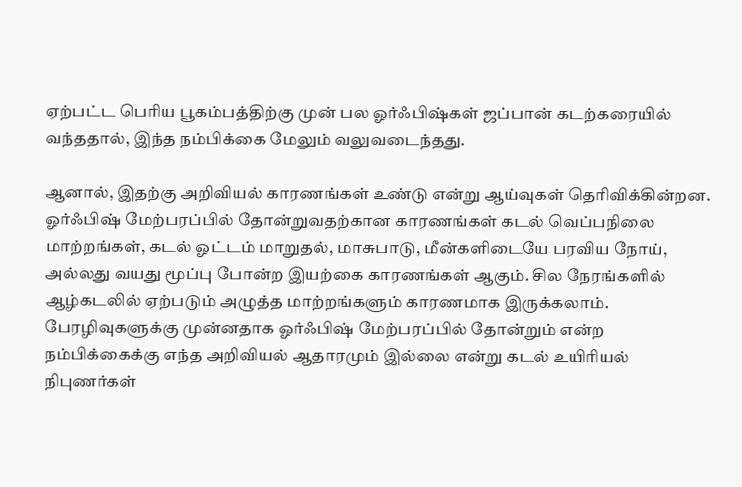ஏற்பட்ட பெரிய பூகம்பத்திற்கு முன் பல ஓர்ஃபிஷ்கள் ஜப்பான் கடற்கரையில் வந்ததால், இந்த நம்பிக்கை மேலும் வலுவடைந்தது.

ஆனால், இதற்கு அறிவியல் காரணங்கள் உண்டு என்று ஆய்வுகள் தெரிவிக்கின்றன. ஓர்ஃபிஷ் மேற்பரப்பில் தோன்றுவதற்கான காரணங்கள் கடல் வெப்பநிலை மாற்றங்கள், கடல் ஓட்டம் மாறுதல், மாசுபாடு, மீன்களிடையே பரவிய நோய், அல்லது வயது மூப்பு போன்ற இயற்கை காரணங்கள் ஆகும். சில நேரங்களில் ஆழ்கடலில் ஏற்படும் அழுத்த மாற்றங்களும் காரணமாக இருக்கலாம். பேரழிவுகளுக்கு முன்னதாக ஓர்ஃபிஷ் மேற்பரப்பில் தோன்றும் என்ற நம்பிக்கைக்கு எந்த அறிவியல் ஆதாரமும் இல்லை என்று கடல் உயிரியல் நிபுணர்கள்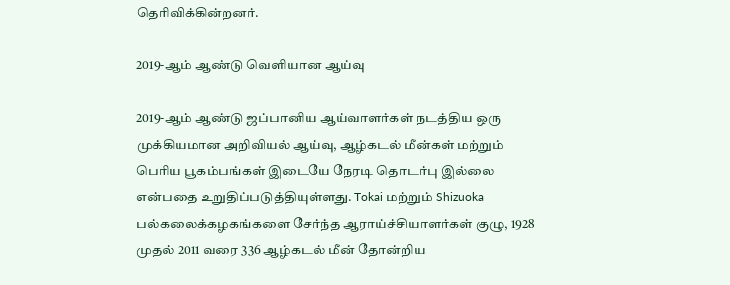தெரிவிக்கின்றனர்.

2019-ஆம் ஆண்டு வெளியான ஆய்வு

2019-ஆம் ஆண்டு ஜப்பானிய ஆய்வாளர்கள் நடத்திய ஒரு முக்கியமான அறிவியல் ஆய்வு, ஆழ்கடல் மீன்கள் மற்றும் பெரிய பூகம்பங்கள் இடையே நேரடி தொடர்பு இல்லை என்பதை உறுதிப்படுத்தியுள்ளது. Tokai மற்றும் Shizuoka பல்கலைக்கழகங்களை சேர்ந்த ஆராய்ச்சியாளர்கள் குழு, 1928 முதல் 2011 வரை 336 ஆழ்கடல் மீன் தோன்றிய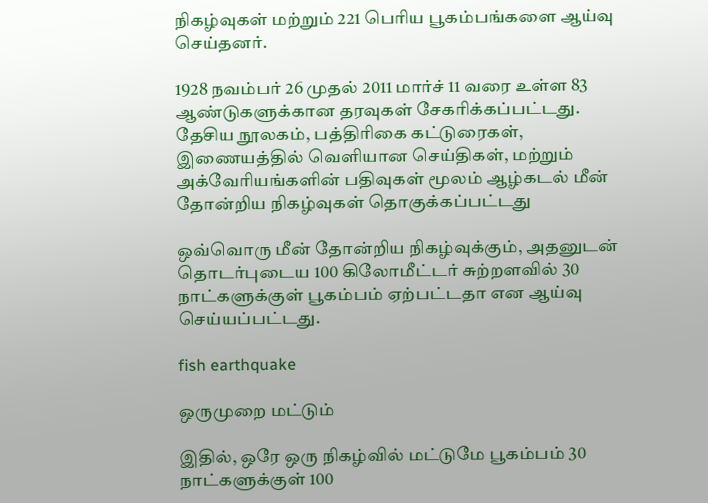நிகழ்வுகள் மற்றும் 221 பெரிய பூகம்பங்களை ஆய்வு செய்தனர்.

1928 நவம்பர் 26 முதல் 2011 மார்ச் 11 வரை உள்ள 83 ஆண்டுகளுக்கான தரவுகள் சேகரிக்கப்பட்டது. தேசிய நூலகம், பத்திரிகை கட்டுரைகள், இணையத்தில் வெளியான செய்திகள், மற்றும் அக்வேரியங்களின் பதிவுகள் மூலம் ஆழ்கடல் மீன் தோன்றிய நிகழ்வுகள் தொகுக்கப்பட்டது

ஒவ்வொரு மீன் தோன்றிய நிகழ்வுக்கும், அதனுடன் தொடர்புடைய 100 கிலோமீட்டர் சுற்றளவில் 30 நாட்களுக்குள் பூகம்பம் ஏற்பட்டதா என ஆய்வு செய்யப்பட்டது.

fish earthquake

ஒருமுறை மட்டும்

இதில், ஒரே ஒரு நிகழ்வில் மட்டுமே பூகம்பம் 30 நாட்களுக்குள் 100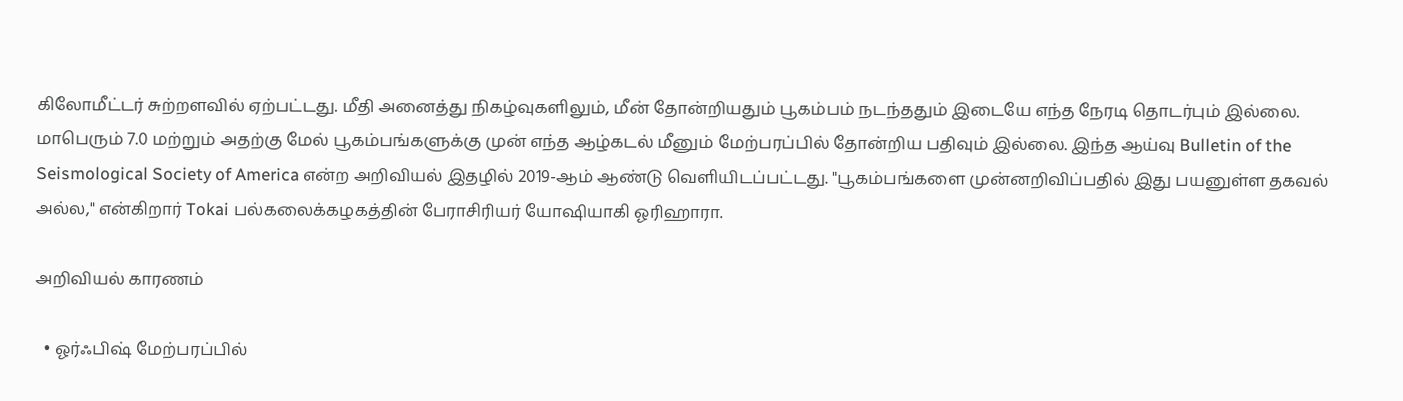கிலோமீட்டர் சுற்றளவில் ஏற்பட்டது. மீதி அனைத்து நிகழ்வுகளிலும், மீன் தோன்றியதும் பூகம்பம் நடந்ததும் இடையே எந்த நேரடி தொடர்பும் இல்லை. மாபெரும் 7.0 மற்றும் அதற்கு மேல் பூகம்பங்களுக்கு முன் எந்த ஆழ்கடல் மீனும் மேற்பரப்பில் தோன்றிய பதிவும் இல்லை. இந்த ஆய்வு Bulletin of the Seismological Society of America என்ற அறிவியல் இதழில் 2019-ஆம் ஆண்டு வெளியிடப்பட்டது. "பூகம்பங்களை முன்னறிவிப்பதில் இது பயனுள்ள தகவல் அல்ல," என்கிறார் Tokai பல்கலைக்கழகத்தின் பேராசிரியர் யோஷியாகி ஓரிஹாரா.

அறிவியல் காரணம்

  • ஓர்ஃபிஷ் மேற்பரப்பில்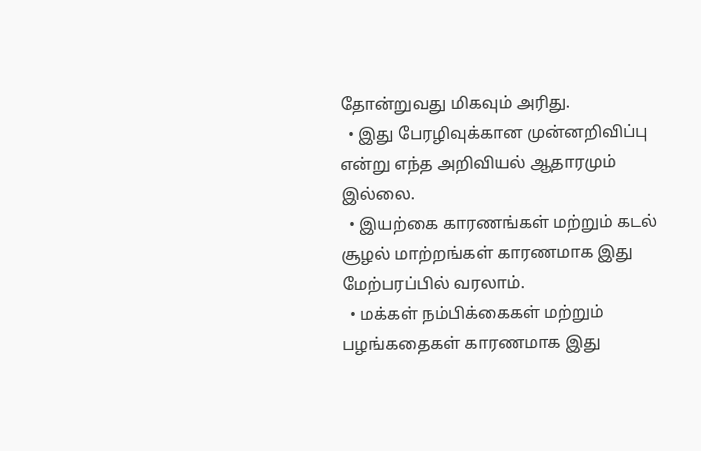தோன்றுவது மிகவும் அரிது.
  • இது பேரழிவுக்கான முன்னறிவிப்பு என்று எந்த அறிவியல் ஆதாரமும் இல்லை.
  • இயற்கை காரணங்கள் மற்றும் கடல் சூழல் மாற்றங்கள் காரணமாக இது மேற்பரப்பில் வரலாம்.
  • மக்கள் நம்பிக்கைகள் மற்றும் பழங்கதைகள் காரணமாக இது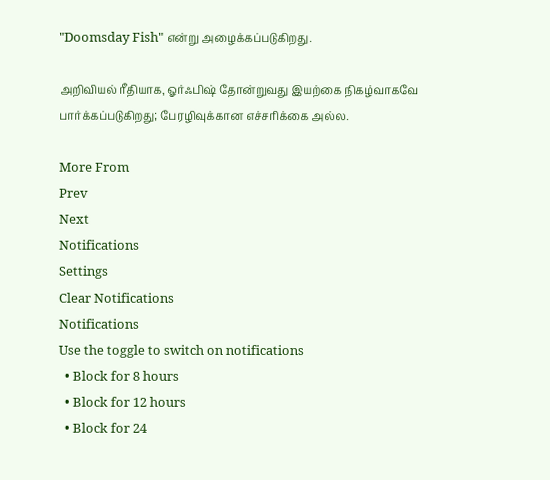"Doomsday Fish" என்று அழைக்கப்படுகிறது.

அறிவியல் ரீதியாக, ஓர்ஃபிஷ் தோன்றுவது இயற்கை நிகழ்வாகவே பார்க்கப்படுகிறது; பேரழிவுக்கான எச்சரிக்கை அல்ல.

More From
Prev
Next
Notifications
Settings
Clear Notifications
Notifications
Use the toggle to switch on notifications
  • Block for 8 hours
  • Block for 12 hours
  • Block for 24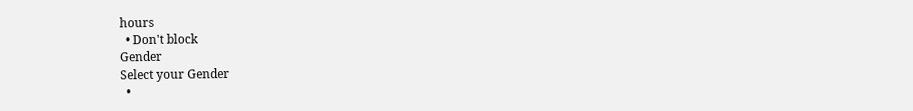hours
  • Don't block
Gender
Select your Gender
  •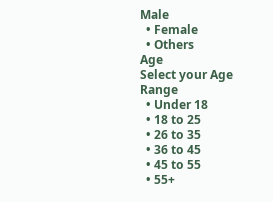Male
  • Female
  • Others
Age
Select your Age Range
  • Under 18
  • 18 to 25
  • 26 to 35
  • 36 to 45
  • 45 to 55
  • 55+